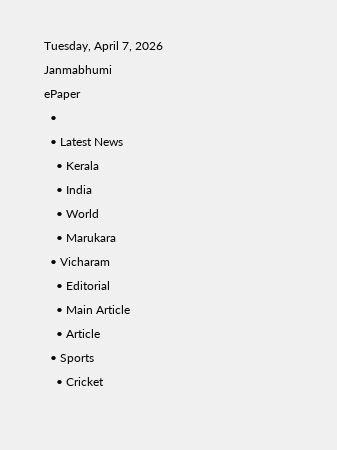Tuesday, April 7, 2026
Janmabhumi
ePaper
  •
  • Latest News
    • Kerala
    • India
    • World
    • Marukara
  • Vicharam
    • Editorial
    • Main Article
    • Article
  • Sports
    • Cricket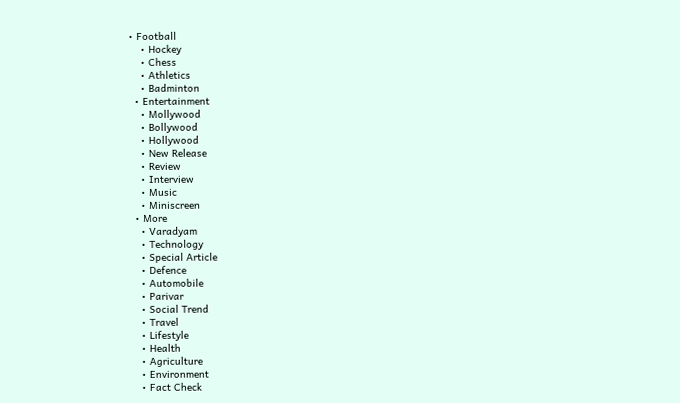• Football
    • Hockey
    • Chess
    • Athletics
    • Badminton
  • Entertainment
    • Mollywood
    • Bollywood
    • Hollywood
    • New Release
    • Review
    • Interview
    • Music
    • Miniscreen
  • More
    • Varadyam
    • Technology
    • Special Article
    • Defence
    • Automobile
    • Parivar
    • Social Trend
    • Travel
    • Lifestyle
    • Health
    • Agriculture
    • Environment
    • Fact Check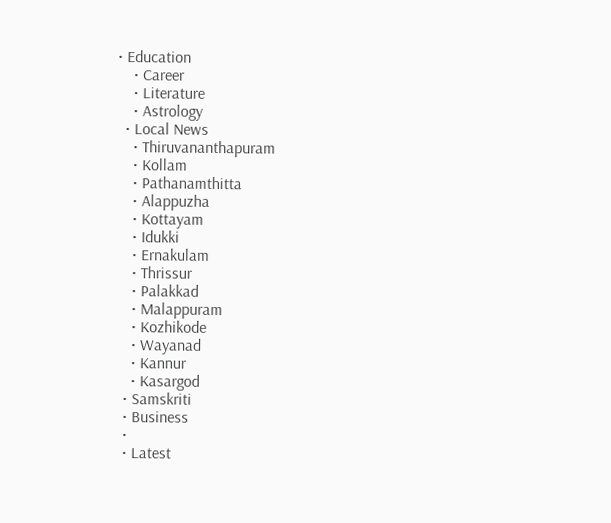• Education
    • Career
    • Literature
    • Astrology
  • Local News
    • Thiruvananthapuram
    • Kollam
    • Pathanamthitta
    • Alappuzha
    • Kottayam
    • Idukki
    • Ernakulam
    • Thrissur
    • Palakkad
    • Malappuram
    • Kozhikode
    • Wayanad
    • Kannur
    • Kasargod
  • Samskriti
  • Business
  •
  • Latest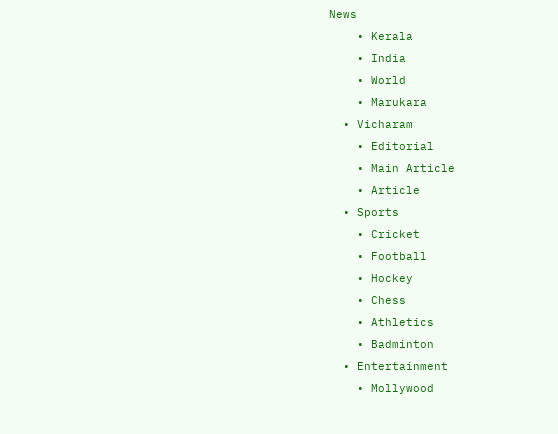News
    • Kerala
    • India
    • World
    • Marukara
  • Vicharam
    • Editorial
    • Main Article
    • Article
  • Sports
    • Cricket
    • Football
    • Hockey
    • Chess
    • Athletics
    • Badminton
  • Entertainment
    • Mollywood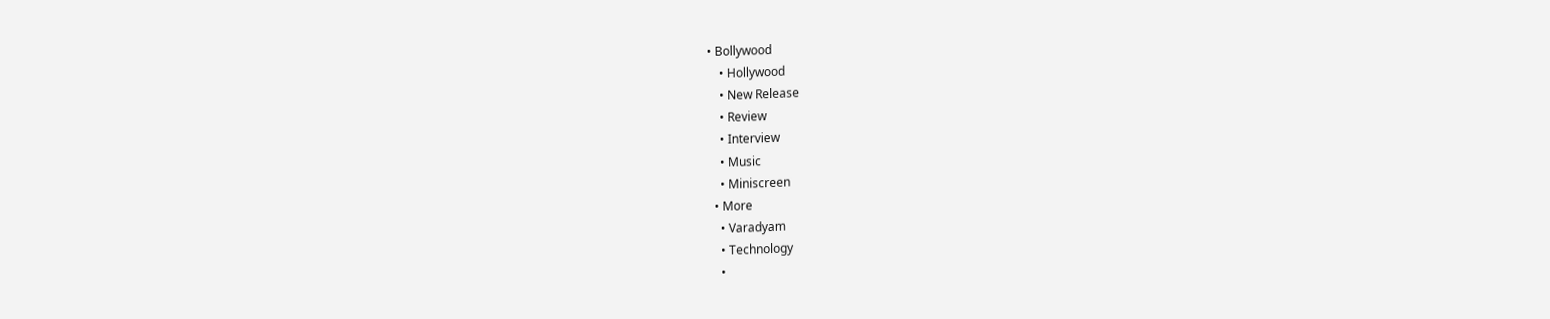• Bollywood
    • Hollywood
    • New Release
    • Review
    • Interview
    • Music
    • Miniscreen
  • More
    • Varadyam
    • Technology
    •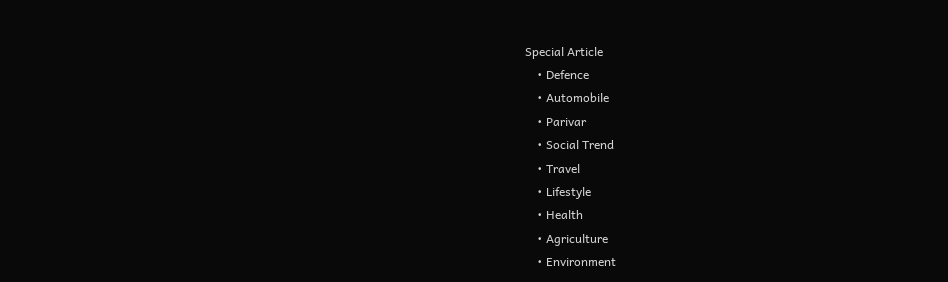Special Article
    • Defence
    • Automobile
    • Parivar
    • Social Trend
    • Travel
    • Lifestyle
    • Health
    • Agriculture
    • Environment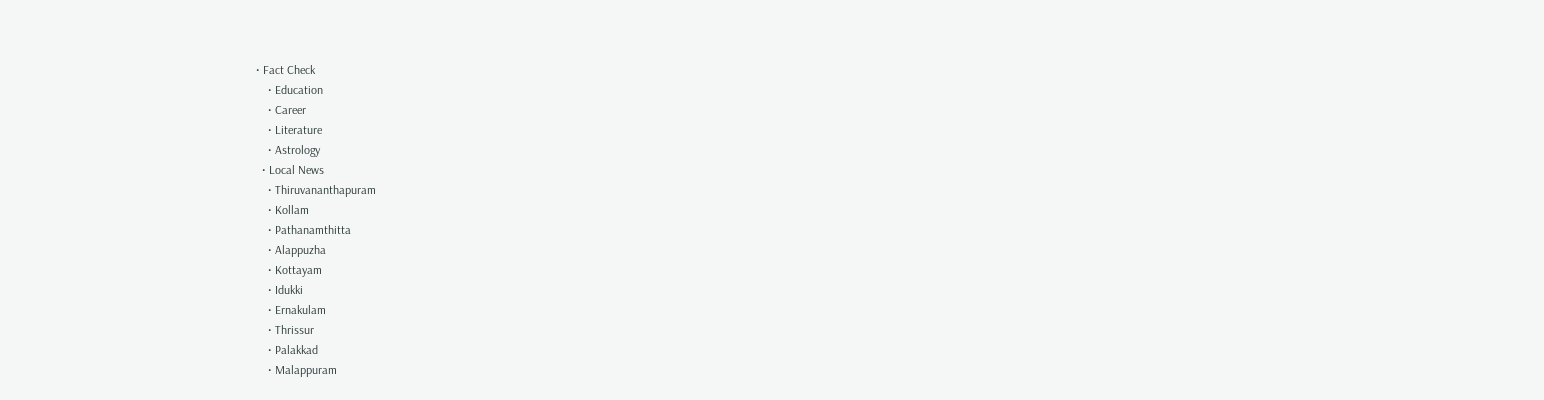• Fact Check
    • Education
    • Career
    • Literature
    • Astrology
  • Local News
    • Thiruvananthapuram
    • Kollam
    • Pathanamthitta
    • Alappuzha
    • Kottayam
    • Idukki
    • Ernakulam
    • Thrissur
    • Palakkad
    • Malappuram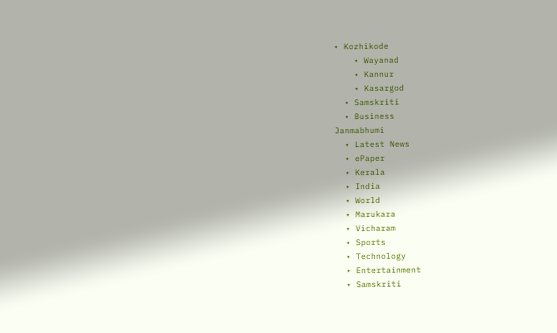• Kozhikode
    • Wayanad
    • Kannur
    • Kasargod
  • Samskriti
  • Business
Janmabhumi
  • Latest News
  • ePaper
  • Kerala
  • India
  • World
  • Marukara
  • Vicharam
  • Sports
  • Technology
  • Entertainment
  • Samskriti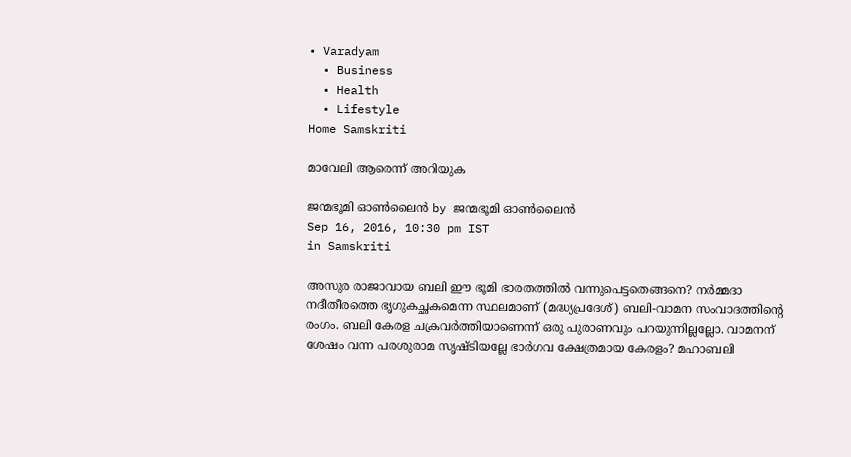• Varadyam
  • Business
  • Health
  • Lifestyle
Home Samskriti

മാവേലി ആരെന്ന് അറിയുക

ജന്മഭൂമി ഓണ്‍ലൈന്‍ by ജന്മഭൂമി ഓണ്‍ലൈന്‍
Sep 16, 2016, 10:30 pm IST
in Samskriti

അസുര രാജാവായ ബലി ഈ ഭൂമി ഭാരതത്തില്‍ വന്നുപെട്ടതെങ്ങനെ? നര്‍മ്മദാ നദീതീരത്തെ ഭൃഗുകച്ഛകമെന്ന സ്ഥലമാണ് (മദ്ധ്യപ്രദേശ്) ബലി-വാമന സംവാദത്തിന്റെ രംഗം. ബലി കേരള ചക്രവര്‍ത്തിയാണെന്ന് ഒരു പുരാണവും പറയുന്നില്ലല്ലോ. വാമനന് ശേഷം വന്ന പരശുരാമ സൃഷ്ടിയല്ലേ ഭാര്‍ഗവ ക്ഷേത്രമായ കേരളം? മഹാബലി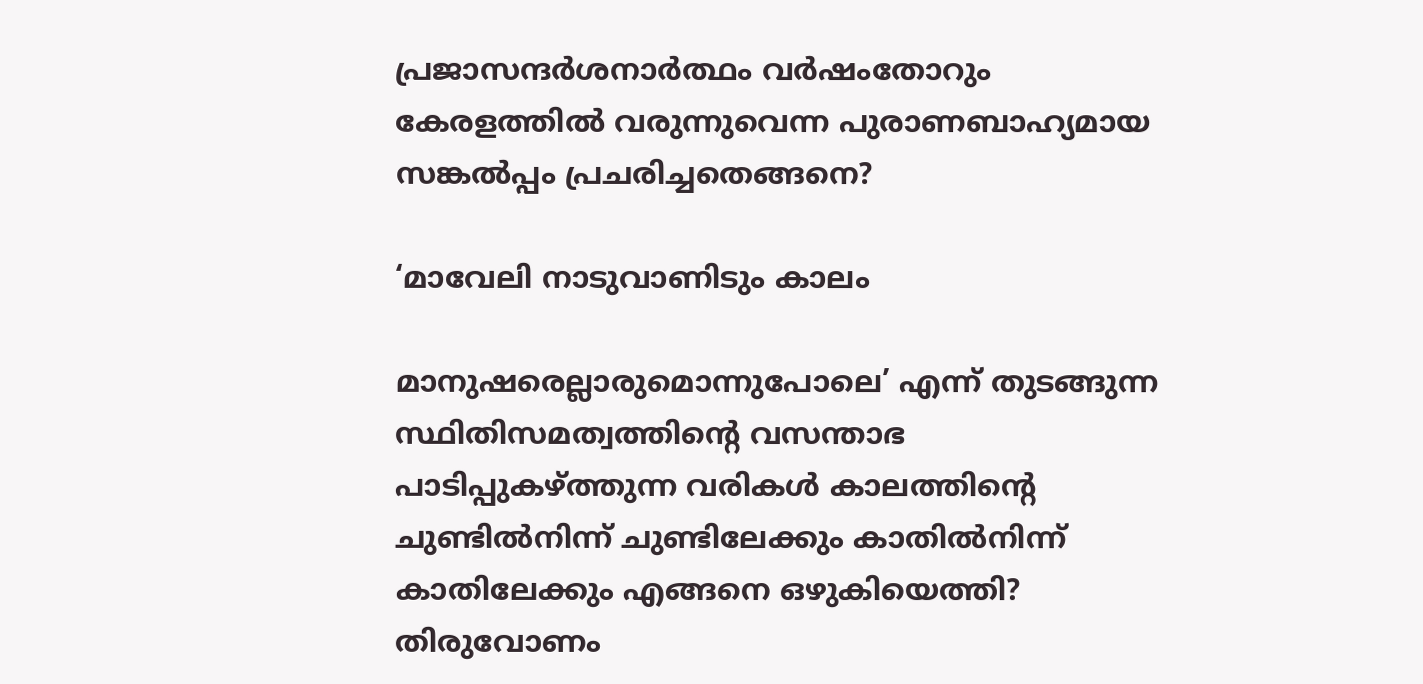പ്രജാസന്ദര്‍ശനാര്‍ത്ഥം വര്‍ഷംതോറും കേരളത്തില്‍ വരുന്നുവെന്ന പുരാണബാഹ്യമായ സങ്കല്‍പ്പം പ്രചരിച്ചതെങ്ങനെ?

‘മാവേലി നാടുവാണിടും കാലം

മാനുഷരെല്ലാരുമൊന്നുപോലെ’ എന്ന് തുടങ്ങുന്ന സ്ഥിതിസമത്വത്തിന്റെ വസന്താഭ പാടിപ്പുകഴ്‌ത്തുന്ന വരികള്‍ കാലത്തിന്റെ ചുണ്ടില്‍നിന്ന് ചുണ്ടിലേക്കും കാതില്‍നിന്ന് കാതിലേക്കും എങ്ങനെ ഒഴുകിയെത്തി? തിരുവോണം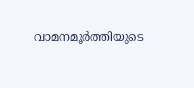വാമനമൂര്‍ത്തിയുടെ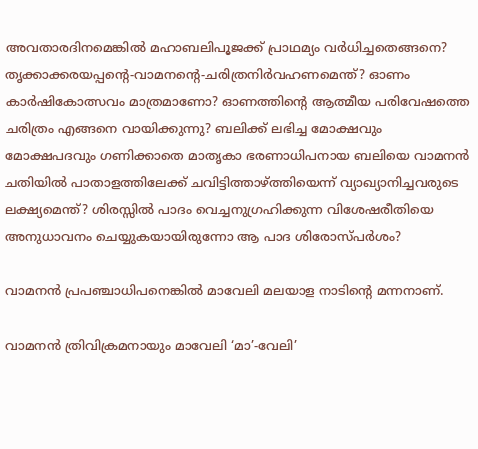അവതാരദിനമെങ്കില്‍ മഹാബലിപൂജക്ക് പ്രാഥമ്യം വര്‍ധിച്ചതെങ്ങനെ? തൃക്കാക്കരയപ്പന്റെ-വാമനന്റെ-ചരിത്രനിര്‍വഹണമെന്ത്? ഓണം കാര്‍ഷികോത്സവം മാത്രമാണോ? ഓണത്തിന്റെ ആത്മീയ പരിവേഷത്തെ ചരിത്രം എങ്ങനെ വായിക്കുന്നു? ബലിക്ക് ലഭിച്ച മോക്ഷവും മോക്ഷപദവും ഗണിക്കാതെ മാതൃകാ ഭരണാധിപനായ ബലിയെ വാമനന്‍ ചതിയില്‍ പാതാളത്തിലേക്ക് ചവിട്ടിത്താഴ്‌ത്തിയെന്ന് വ്യാഖ്യാനിച്ചവരുടെ ലക്ഷ്യമെന്ത്? ശിരസ്സില്‍ പാദം വെച്ചനുഗ്രഹിക്കുന്ന വിശേഷരീതിയെ അനുധാവനം ചെയ്യുകയായിരുന്നോ ആ പാദ ശിരോസ്പര്‍ശം?

വാമനന്‍ പ്രപഞ്ചാധിപനെങ്കില്‍ മാവേലി മലയാള നാടിന്റെ മന്നനാണ്.

വാമനന്‍ ത്രിവിക്രമനായും മാവേലി ‘മാ’-വേലി’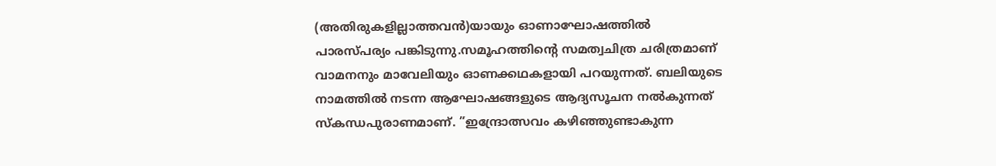(അതിരുകളില്ലാത്തവന്‍)യായും ഓണാഘോഷത്തില്‍ പാരസ്പര്യം പങ്കിടുന്നു.സമൂഹത്തിന്റെ സമത്വചിത്ര ചരിത്രമാണ് വാമനനും മാവേലിയും ഓണക്കഥകളായി പറയുന്നത്. ബലിയുടെ നാമത്തില്‍ നടന്ന ആഘോഷങ്ങളുടെ ആദ്യസൂചന നല്‍കുന്നത് സ്‌കന്ധപുരാണമാണ്. ”ഇന്ദ്രോത്സവം കഴിഞ്ഞുണ്ടാകുന്ന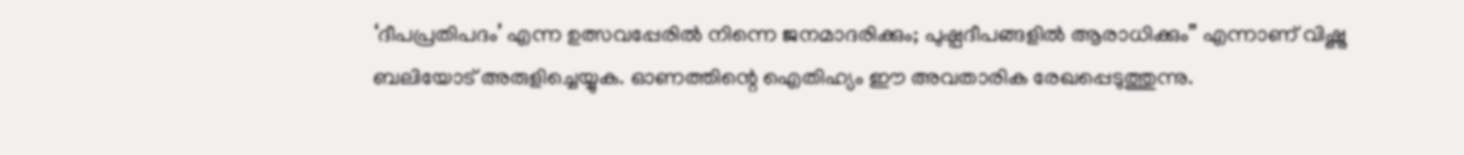‘ദീപപ്രതിപദം’ എന്ന ഉത്സവപ്പേരില്‍ നിന്നെ ജനമാദരിക്കും; പുഷ്പദീപങ്ങളില്‍ ആരാധിക്കും” എന്നാണ് വിഷ്ണു ബലിയോട് അരുളിച്ചെയ്യുക. ഓണത്തിന്റെ ഐതിഹ്യം ഈ അവതാരിക രേഖപ്പെടുത്തുന്നു.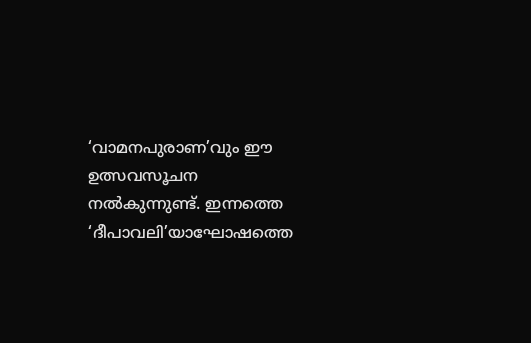‘വാമനപുരാണ’വും ഈ ഉത്സവസൂചന നല്‍കുന്നുണ്ട്. ഇന്നത്തെ ‘ദീപാവലി’യാഘോഷത്തെ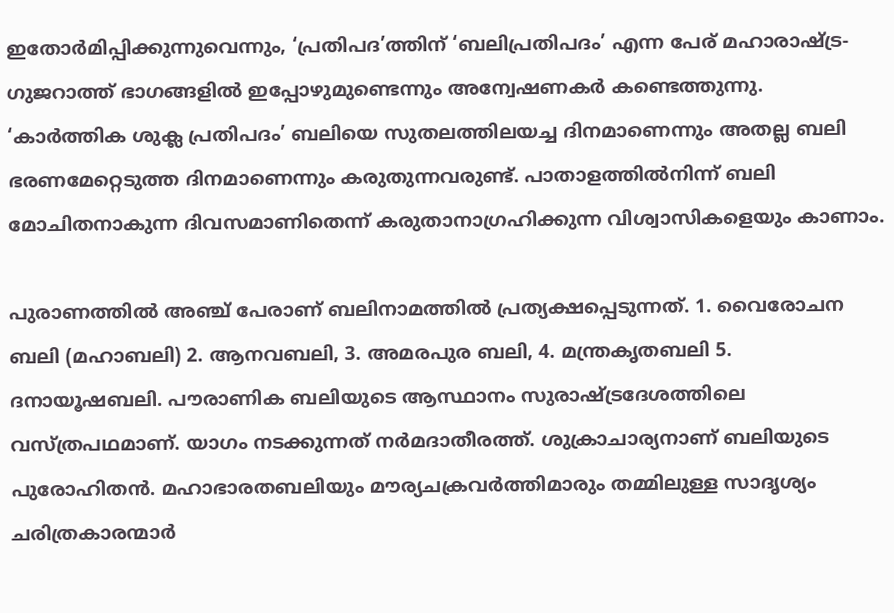ഇതോര്‍മിപ്പിക്കുന്നുവെന്നും, ‘പ്രതിപദ’ത്തിന് ‘ബലിപ്രതിപദം’ എന്ന പേര് മഹാരാഷ്‌ട്ര-ഗുജറാത്ത് ഭാഗങ്ങളില്‍ ഇപ്പോഴുമുണ്ടെന്നും അന്വേഷണകര്‍ കണ്ടെത്തുന്നു. ‘കാര്‍ത്തിക ശുക്ല പ്രതിപദം’ ബലിയെ സുതലത്തിലയച്ച ദിനമാണെന്നും അതല്ല ബലി ഭരണമേറ്റെടുത്ത ദിനമാണെന്നും കരുതുന്നവരുണ്ട്. പാതാളത്തില്‍നിന്ന് ബലി മോചിതനാകുന്ന ദിവസമാണിതെന്ന് കരുതാനാഗ്രഹിക്കുന്ന വിശ്വാസികളെയും കാണാം.

പുരാണത്തില്‍ അഞ്ച് പേരാണ് ബലിനാമത്തില്‍ പ്രത്യക്ഷപ്പെടുന്നത്. 1. വൈരോചന ബലി (മഹാബലി) 2. ആനവബലി, 3. അമരപുര ബലി, 4. മന്ത്രകൃതബലി 5. ദനായൂഷബലി. പൗരാണിക ബലിയുടെ ആസ്ഥാനം സുരാഷ്‌ട്രദേശത്തിലെ വസ്ത്രപഥമാണ്. യാഗം നടക്കുന്നത് നര്‍മദാതീരത്ത്. ശുക്രാചാര്യനാണ് ബലിയുടെ പുരോഹിതന്‍. മഹാഭാരതബലിയും മൗര്യചക്രവര്‍ത്തിമാരും തമ്മിലുള്ള സാദൃശ്യം ചരിത്രകാരന്മാര്‍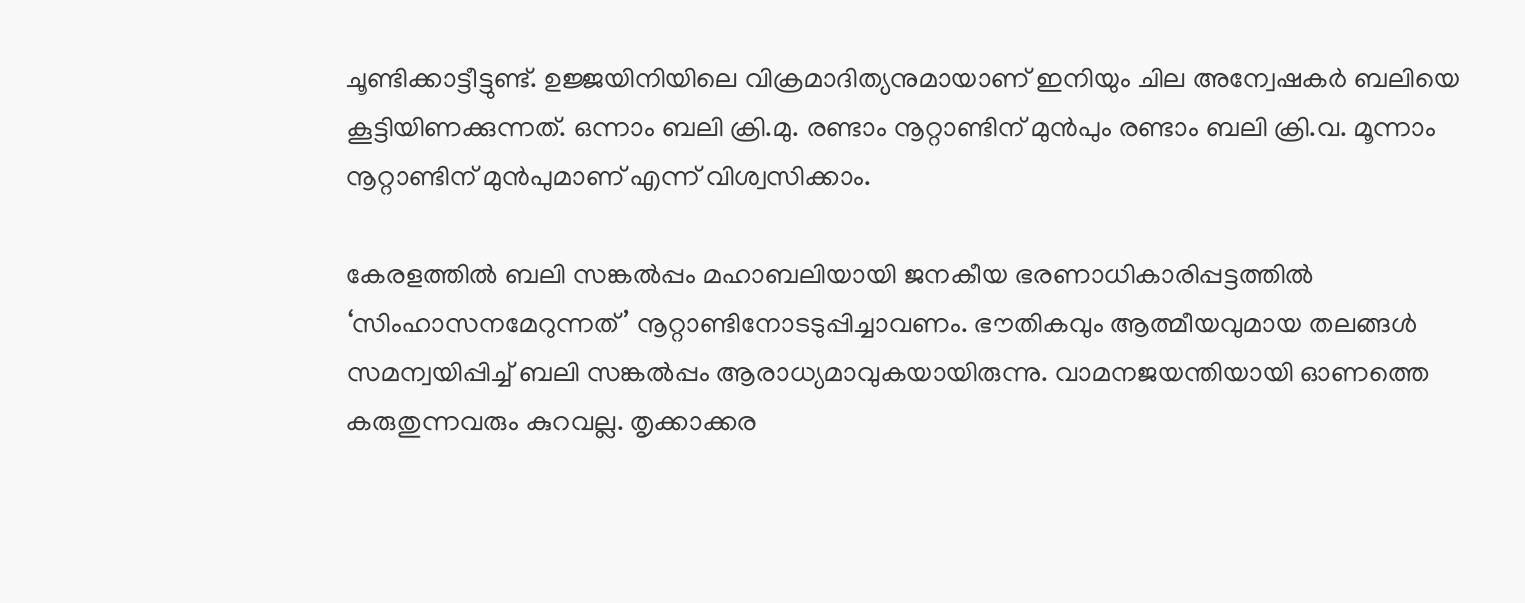ചൂണ്ടിക്കാട്ടീട്ടുണ്ട്. ഉജ്ജയിനിയിലെ വിക്രമാദിത്യനുമായാണ് ഇനിയും ചില അന്വേഷകര്‍ ബലിയെ കൂട്ടിയിണക്കുന്നത്. ഒന്നാം ബലി ക്രി.മു. രണ്ടാം നൂറ്റാണ്ടിന് മുന്‍പും രണ്ടാം ബലി ക്രി.വ. മൂന്നാം നൂറ്റാണ്ടിന് മുന്‍പുമാണ് എന്ന് വിശ്വസിക്കാം.

കേരളത്തില്‍ ബലി സങ്കല്‍പ്പം മഹാബലിയായി ജനകീയ ഭരണാധികാരിപ്പട്ടത്തില്‍ ‘സിംഹാസനമേറുന്നത്’ നൂറ്റാണ്ടിനോടടുപ്പിച്ചാവണം. ഭൗതികവും ആത്മീയവുമായ തലങ്ങള്‍ സമന്വയിപ്പിച്ച് ബലി സങ്കല്‍പ്പം ആരാധ്യമാവുകയായിരുന്നു. വാമനജയന്തിയായി ഓണത്തെ കരുതുന്നവരും കുറവല്ല. തൃക്കാക്കര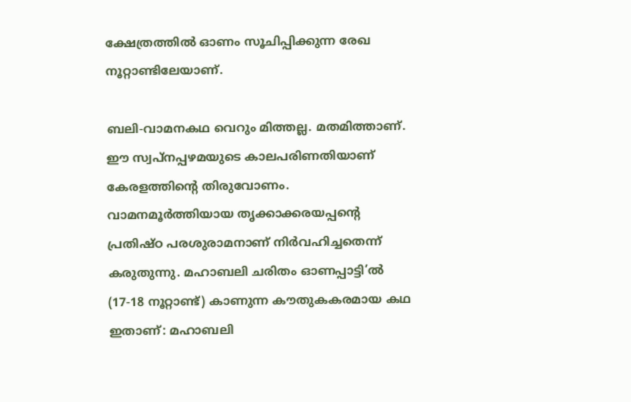ക്ഷേത്രത്തില്‍ ഓണം സൂചിപ്പിക്കുന്ന രേഖ നൂറ്റാണ്ടിലേയാണ്.

ബലി-വാമനകഥ വെറും മിത്തല്ല. മതമിത്താണ്. ഈ സ്വപ്‌നപ്പഴമയുടെ കാലപരിണതിയാണ് കേരളത്തിന്റെ തിരുവോണം. വാമനമൂര്‍ത്തിയായ തൃക്കാക്കരയപ്പന്റെ പ്രതിഷ്ഠ പരശുരാമനാണ് നിര്‍വഹിച്ചതെന്ന് കരുതുന്നു. മഹാബലി ചരിതം ഓണപ്പാട്ടി’ല്‍ (17-18 നൂറ്റാണ്ട്) കാണുന്ന കൗതുകകരമായ കഥ ഇതാണ്: മഹാബലി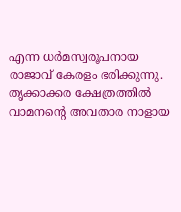എന്ന ധര്‍മസ്വരൂപനായ രാജാവ് കേരളം ഭരിക്കുന്നു. തൃക്കാക്കര ക്ഷേത്രത്തില്‍ വാമനന്റെ അവതാര നാളായ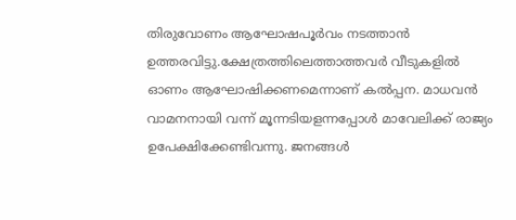തിരുവോണം ആഘോഷപൂര്‍വം നടത്താന്‍ ഉത്തരവിട്ടു.ക്ഷേത്രത്തിലെത്താത്തവര്‍ വീടുകളില്‍ ഓണം ആഘോഷിക്കണമെന്നാണ് കല്‍പ്പന. മാധവന്‍ വാമനനായി വന്ന് മൂന്നടിയളന്നപ്പോള്‍ മാവേലിക്ക് രാജ്യം ഉപേക്ഷിക്കേണ്ടിവന്നു. ജനങ്ങള്‍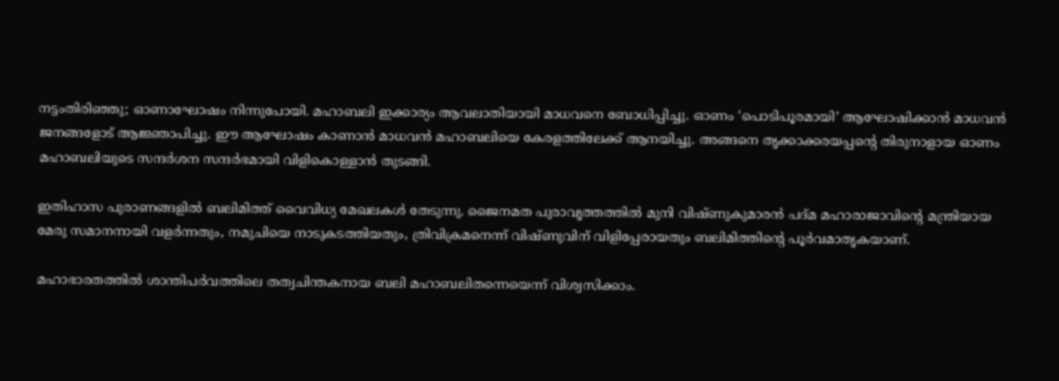നട്ടംതിരിഞ്ഞു; ഓണാഘോഷം നിന്നുപോയി. മഹാബലി ഇക്കാര്യം ആവലാതിയായി മാധവനെ ബോധിപ്പിച്ചു. ഓണം ‘പൊടിപൂരമായി’ ആഘോഷിക്കാന്‍ മാധവന്‍ ജനങ്ങളോട് ആജ്ഞാപിച്ചു. ഈ ആഘോഷം കാണാന്‍ മാധവന്‍ മഹാബലിയെ കേരളത്തിലേക്ക് ആനയിച്ചു. അങ്ങനെ തൃക്കാക്കരയപ്പന്റെ തിരുനാളായ ഓണം മഹാബലിയുടെ സന്ദര്‍ശന സന്ദര്‍ഭമായി വിളികൊള്ളാന്‍ തുടങ്ങി.

ഇതിഹാസ പുരാണങ്ങളില്‍ ബലിമിത്ത് വൈവിധ്യ മേഖലകള്‍ തേടുന്നു. ജൈനമത പുരാവൃത്തത്തില്‍ മുനി വിഷ്ണുകുമാരന്‍ പദ്മ മഹാരാജാവിന്റെ മന്ത്രിയായ മേരു സമാനനായി വളര്‍ന്നതും, നമുചിയെ നാടുകടത്തിയതും, ത്രിവിക്രമനെന്ന് വിഷ്ണുവിന് വിളിപ്പേരായതും ബലിമിത്തിന്റെ പൂര്‍വമാതൃകയാണ്.

മഹാഭാരതത്തില്‍ ശാന്തിപര്‍വത്തിലെ തത്വചിന്തകനായ ബലി മഹാബലിതന്നെയെന്ന് വിശ്വസിക്കാം.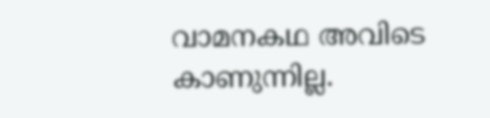വാമനകഥ അവിടെ കാണുന്നില്ല.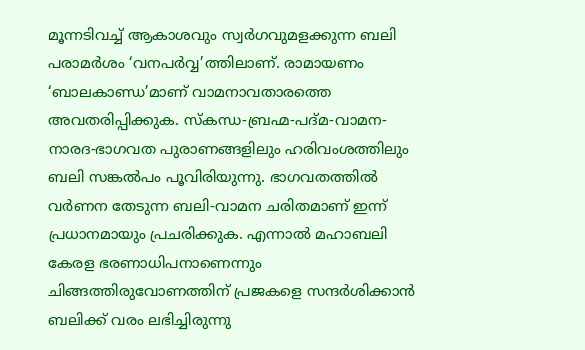മൂന്നടിവച്ച് ആകാശവും സ്വര്‍ഗവുമളക്കുന്ന ബലി പരാമര്‍ശം ‘വനപര്‍വ്വ’ത്തിലാണ്. രാമായണം ‘ബാലകാണ്ഡ’മാണ് വാമനാവതാരത്തെ അവതരിപ്പിക്കുക. സ്‌കന്ധ-ബ്രഹ്മ-പദ്മ-വാമന-നാരദ-ഭാഗവത പുരാണങ്ങളിലും ഹരിവംശത്തിലും ബലി സങ്കല്‍പം പൂവിരിയുന്നു. ഭാഗവതത്തില്‍ വര്‍ണന തേടുന്ന ബലി-വാമന ചരിതമാണ് ഇന്ന് പ്രധാനമായും പ്രചരിക്കുക. എന്നാല്‍ മഹാബലി കേരള ഭരണാധിപനാണെന്നും ചിങ്ങത്തിരുവോണത്തിന് പ്രജകളെ സന്ദര്‍ശിക്കാന്‍ ബലിക്ക് വരം ലഭിച്ചിരുന്നു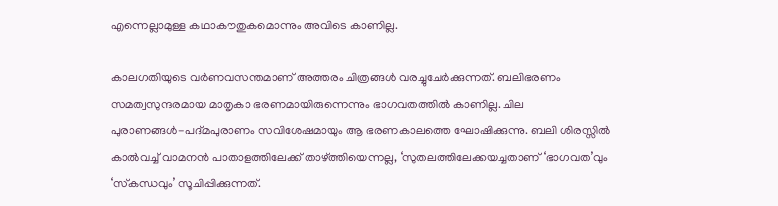എന്നെല്ലാമുള്ള കഥാകൗതുകമൊന്നും അവിടെ കാണില്ല.

കാലഗതിയുടെ വര്‍ണവസന്തമാണ് അത്തരം ചിത്രങ്ങള്‍ വരച്ചുചേര്‍ക്കുന്നത്. ബലിഭരണം സമത്വസുന്ദരമായ മാതൃകാ ഭരണമായിരുന്നെന്നും ഭാഗവതത്തില്‍ കാണില്ല. ചില പുരാണങ്ങള്‍-പദ്മപുരാണം സവിശേഷമായും ആ ഭരണകാലത്തെ ഘോഷിക്കുന്നു. ബലി ശിരസ്സില്‍ കാല്‍വച്ച് വാമനന്‍ പാതാളത്തിലേക്ക് താഴ്‌ത്തിയെന്നല്ല, ‘സുതലത്തിലേക്കയച്ചതാണ് ‘ഭാഗവത’വും ‘സ്‌കന്ധവും’ സൂചിപ്പിക്കുന്നത്.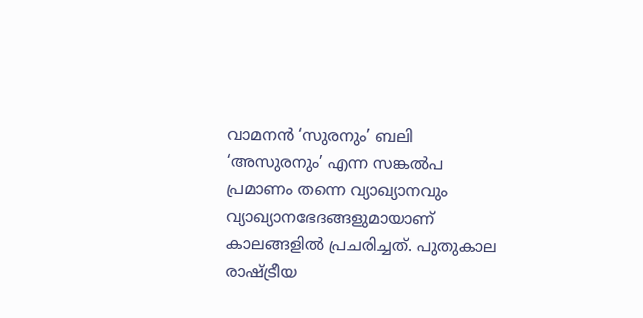വാമനന്‍ ‘സുരനും’ ബലി ‘അസുരനും’ എന്ന സങ്കല്‍പ പ്രമാണം തന്നെ വ്യാഖ്യാനവും വ്യാഖ്യാനഭേദങ്ങളുമായാണ് കാലങ്ങളില്‍ പ്രചരിച്ചത്. പുതുകാല രാഷ്‌ട്രീയ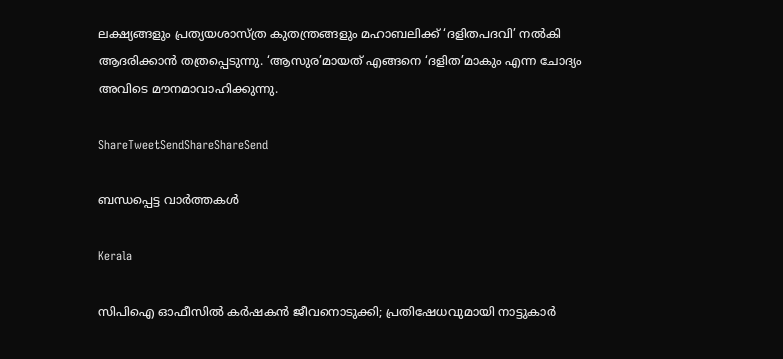ലക്ഷ്യങ്ങളും പ്രത്യയശാസ്ത്ര കുതന്ത്രങ്ങളും മഹാബലിക്ക് ‘ദളിതപദവി’ നല്‍കി ആദരിക്കാന്‍ തത്രപ്പെടുന്നു. ‘ആസുര’മായത് എങ്ങനെ ‘ദളിത’മാകും എന്ന ചോദ്യം അവിടെ മൗനമാവാഹിക്കുന്നു.

ShareTweetSendShareShareSend

ബന്ധപ്പെട്ട വാര്‍ത്തകള്‍

Kerala

സിപിഐ ഓഫീസിൽ കർഷകൻ ജീവനൊടുക്കി; പ്രതിഷേധവുമായി നാട്ടുകാർ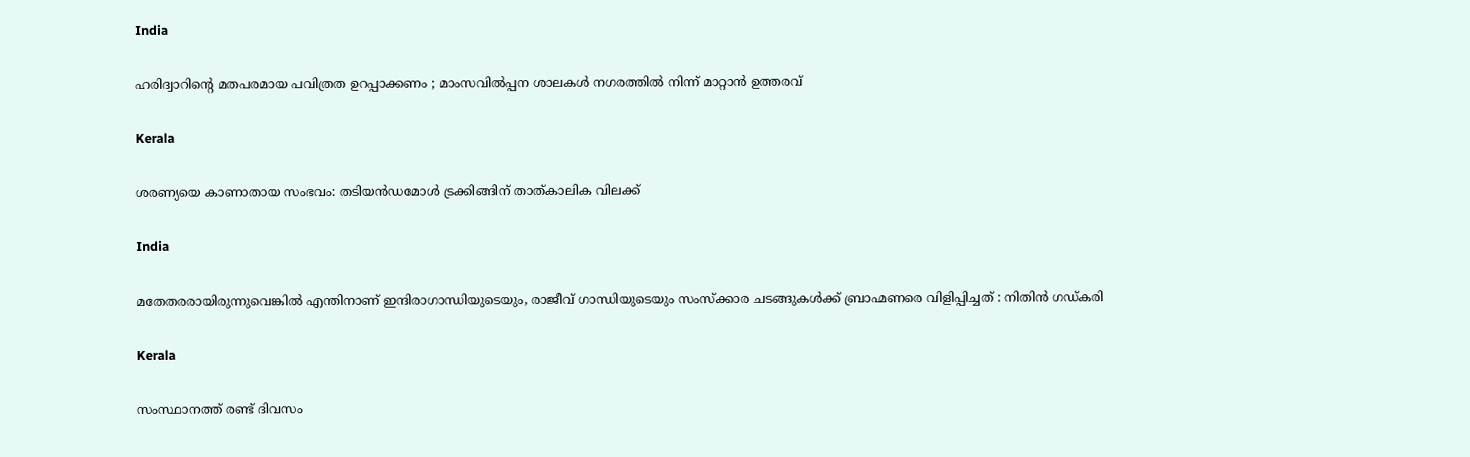India

ഹരിദ്വാറിന്റെ മതപരമായ പവിത്രത ഉറപ്പാക്കണം ; മാംസവിൽപ്പന ശാലകൾ നഗരത്തിൽ നിന്ന് മാറ്റാൻ ഉത്തരവ്

Kerala

ശരണ്യയെ കാണാതായ സംഭവം: തടിയൻഡമോൾ ട്രക്കിങ്ങിന് താത്കാലിക വിലക്ക്

India

മതേതരരായിരുന്നുവെങ്കിൽ എന്തിനാണ് ഇന്ദിരാഗാന്ധിയുടെയും, രാജീവ് ഗാന്ധിയുടെയും സംസ്ക്കാര ചടങ്ങുകൾക്ക് ബ്രാഹ്മണരെ വിളിപ്പിച്ചത് : നിതിൻ ഗഡ്കരി

Kerala

സംസ്ഥാനത്ത് രണ്ട് ദിവസം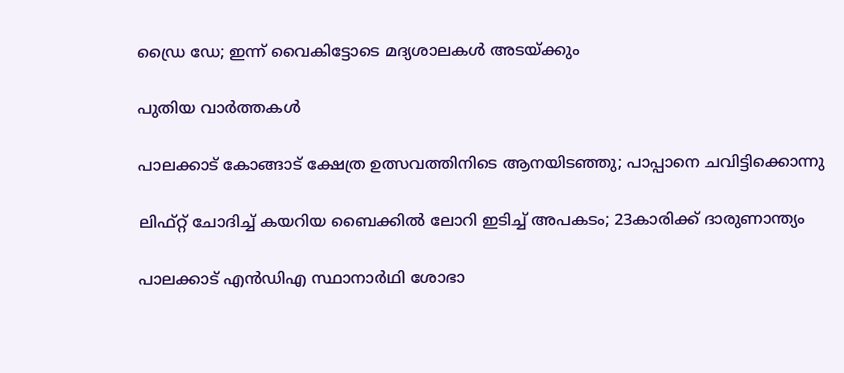ഡ്രൈ ഡേ; ഇന്ന് വൈകിട്ടോടെ മദ്യശാലകള്‍ അടയ്‌ക്കും

പുതിയ വാര്‍ത്തകള്‍

പാലക്കാട് കോങ്ങാട് ക്ഷേത്ര ഉത്സവത്തിനിടെ ആനയിടഞ്ഞു; പാപ്പാനെ ചവിട്ടിക്കൊന്നു

ലിഫ്റ്റ് ചോദിച്ച്‌ കയറിയ ബൈക്കില്‍ ലോറി ഇടിച്ച്‌ അപകടം; 23കാരിക്ക് ദാരുണാന്ത്യം

പാലക്കാട് എന്‍ഡിഎ സ്ഥാനാര്‍ഥി ശോഭാ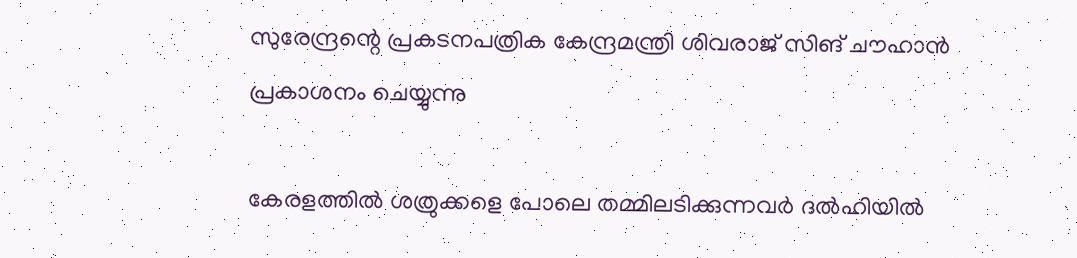സുരേന്ദ്രന്റെ പ്രകടനപത്രിക കേന്ദ്രമന്ത്രി ശിവരാജ് സിങ് ചൗഹാന്‍ പ്രകാശനം ചെയ്യുന്നു

കേരളത്തില്‍ ശത്രുക്കളെ പോലെ തമ്മിലടിക്കുന്നവര്‍ ദല്‍ഹിയില്‍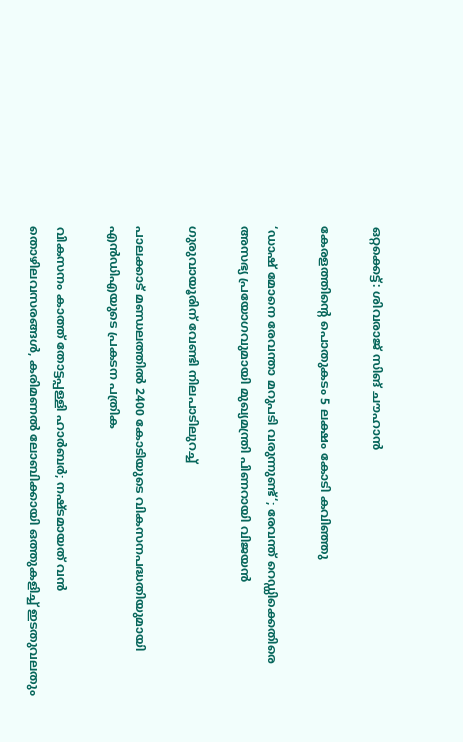ഒറ്റക്കെട്ട്: ശിവരാജ് സിങ് ചൗഹാന്‍

കേരളത്തിന്റെ പൊതുകടം 5 ലക്ഷം കോടി കവിഞ്ഞു

‘ഡാഷ് മോനെ രേവന്താ മറുപടി വരുന്നുണ്ട്‘; രേവന്ത് റെഡ്ഡിക്കെതിരെ അസഭ്യ പ്രയോഗവുമായി മുഖ്യമന്ത്രി പിണറായി വിജയൻ

ഗുരുവായൂരിന്‌ വേണ്ടി നിലപാടിലുറച്ച്

പാലക്കാട് മണ്ഡലത്തില്‍ 2400 കോടിയുടെ വികസനപദ്ധതിയുമായി എന്‍ഡിഎയുടെ പ്രകടന പത്രിക

വികസനം കാത്ത് തോട്ടപ്പള്ളി ഹാര്‍ബര്‍; നഷ്ടമായത് വന്‍ തൊഴിലവസരങ്ങള്‍, കരിമണല്‍ ലോബിക്കായി ഒത്തുകളിച്ച് ഇടതുവലതും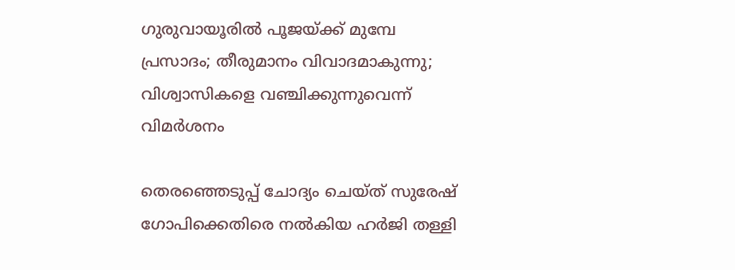ഗുരുവായൂരിൽ പൂജയ്‌ക്ക് മുമ്പേ പ്രസാദം; തീരുമാനം വിവാദമാകുന്നു; വിശ്വാസികളെ വഞ്ചിക്കുന്നുവെന്ന് വിമർശനം

തെരഞ്ഞെടുപ്പ് ചോദ്യം ചെയ്ത് സുരേഷ് ഗോപിക്കെതിരെ നൽകിയ ഹർജി തള്ളി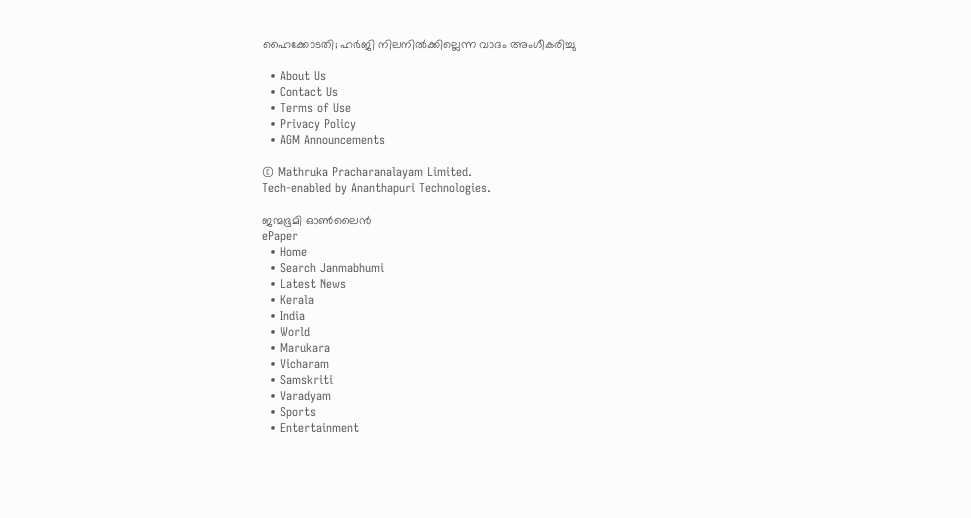ഹൈക്കോടതി; ഹർജി നിലനിൽക്കില്ലെന്ന വാദം അംഗീകരിച്ചു

  • About Us
  • Contact Us
  • Terms of Use
  • Privacy Policy
  • AGM Announcements

© Mathruka Pracharanalayam Limited.
Tech-enabled by Ananthapuri Technologies.

ജന്മഭൂമി ഓണ്‍ലൈന്‍
ePaper
  • Home
  • Search Janmabhumi
  • Latest News
  • Kerala
  • India
  • World
  • Marukara
  • Vicharam
  • Samskriti
  • Varadyam
  • Sports
  • Entertainment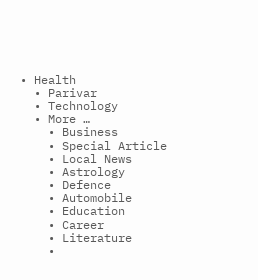• Health
  • Parivar
  • Technology
  • More …
    • Business
    • Special Article
    • Local News
    • Astrology
    • Defence
    • Automobile
    • Education
    • Career
    • Literature
    •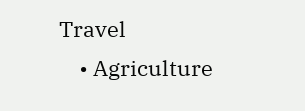Travel
    • Agriculture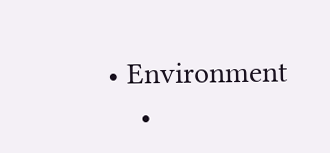• Environment
    •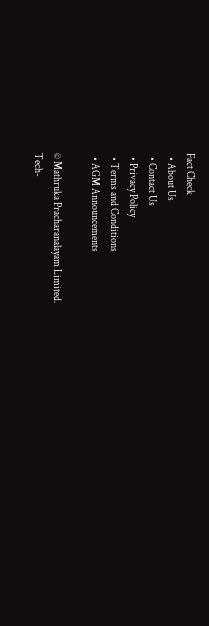Fact Check
  • About Us
  • Contact Us
  • Privacy Policy
  • Terms and Conditions
  • AGM Announcements

© Mathruka Pracharanalayam Limited.
Tech-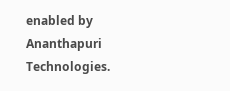enabled by Ananthapuri Technologies.